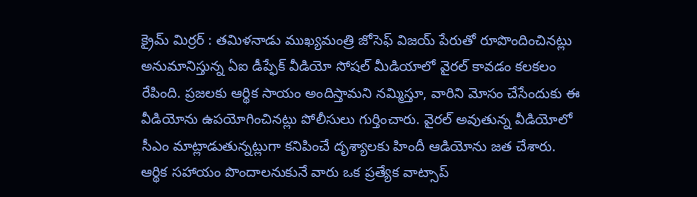క్రైమ్ మిర్రర్ : తమిళనాడు ముఖ్యమంత్రి జోసెఫ్ విజయ్ పేరుతో రూపొందించినట్లు అనుమానిస్తున్న ఏఐ డీప్ఫేక్ వీడియో సోషల్ మీడియాలో వైరల్ కావడం కలకలం రేపింది. ప్రజలకు ఆర్థిక సాయం అందిస్తామని నమ్మిస్తూ, వారిని మోసం చేసేందుకు ఈ వీడియోను ఉపయోగించినట్లు పోలీసులు గుర్తించారు. వైరల్ అవుతున్న వీడియోలో సీఎం మాట్లాడుతున్నట్లుగా కనిపించే దృశ్యాలకు హిందీ ఆడియోను జత చేశారు. ఆర్థిక సహాయం పొందాలనుకునే వారు ఒక ప్రత్యేక వాట్సాప్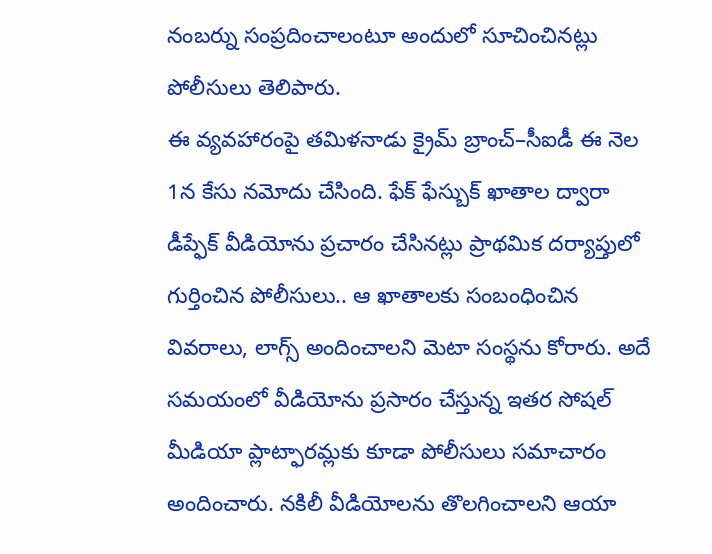నంబర్ను సంప్రదించాలంటూ అందులో సూచించినట్లు పోలీసులు తెలిపారు.
ఈ వ్యవహారంపై తమిళనాడు క్రైమ్ బ్రాంచ్–సీఐడీ ఈ నెల 1న కేసు నమోదు చేసింది. ఫేక్ ఫేస్బుక్ ఖాతాల ద్వారా డీప్ఫేక్ వీడియోను ప్రచారం చేసినట్లు ప్రాథమిక దర్యాప్తులో గుర్తించిన పోలీసులు.. ఆ ఖాతాలకు సంబంధించిన వివరాలు, లాగ్స్ అందించాలని మెటా సంస్థను కోరారు. అదే సమయంలో వీడియోను ప్రసారం చేస్తున్న ఇతర సోషల్ మీడియా ప్లాట్ఫారమ్లకు కూడా పోలీసులు సమాచారం అందించారు. నకిలీ వీడియోలను తొలగించాలని ఆయా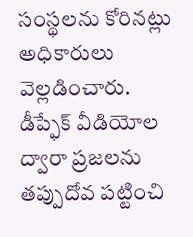సంస్థలను కోరినట్లు అధికారులు వెల్లడించారు. డీప్ఫేక్ వీడియోల ద్వారా ప్రజలను తప్పుదోవ పట్టించి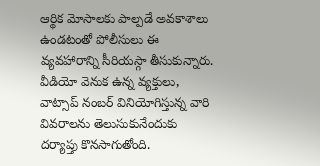ఆర్థిక మోసాలకు పాల్పడే అవకాశాలు ఉండటంతో పోలీసులు ఈ వ్యవహారాన్ని సీరియస్గా తీసుకున్నారు. వీడియో వెనుక ఉన్న వ్యక్తులు, వాట్సాప్ నంబర్ వినియోగిస్తున్న వారి వివరాలను తెలుసుకునేందుకు దర్యాప్తు కొనసాగుతోంది.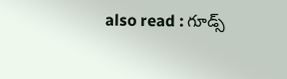also read : గూడ్స్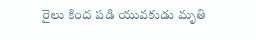రైలు కింద పడి యువకుడు మృతి